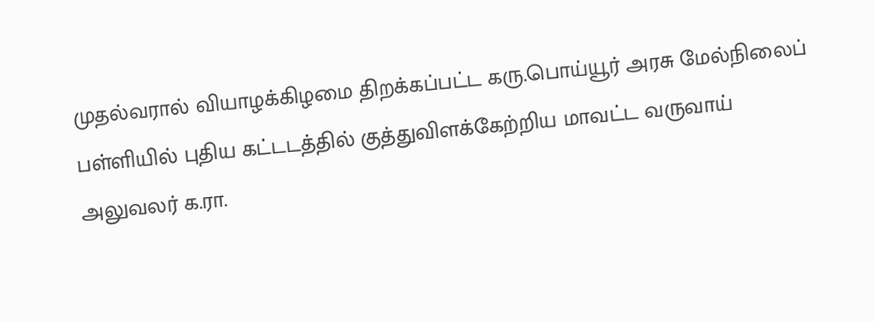முதல்வரால் வியாழக்கிழமை திறக்கப்பட்ட கரு.பொய்யூர் அரசு மேல்நிலைப் பள்ளியில் புதிய கட்டடத்தில் குத்துவிளக்கேற்றிய மாவட்ட வருவாய் அலுவலர் க.ரா.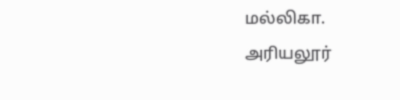மல்லிகா.
அரியலூர்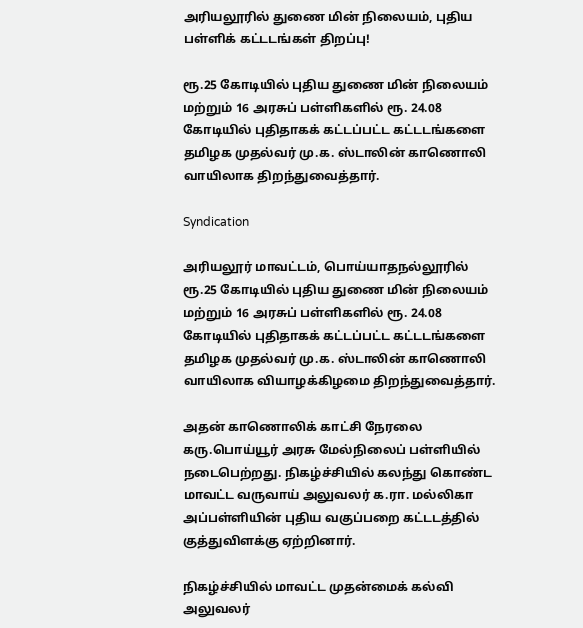அரியலூரில் துணை மின் நிலையம், புதிய பள்ளிக் கட்டடங்கள் திறப்பு!

ரூ.25 கோடியில் புதிய துணை மின் நிலையம் மற்றும் 16 அரசுப் பள்ளிகளில் ரூ. 24.08 கோடியில் புதிதாகக் கட்டப்பட்ட கட்டடங்களை தமிழக முதல்வர் மு.க. ஸ்டாலின் காணொலி வாயிலாக திறந்துவைத்தார்.

Syndication

அரியலூர் மாவட்டம், பொய்யாதநல்லூரில் ரூ.25 கோடியில் புதிய துணை மின் நிலையம் மற்றும் 16 அரசுப் பள்ளிகளில் ரூ. 24.08 கோடியில் புதிதாகக் கட்டப்பட்ட கட்டடங்களை தமிழக முதல்வர் மு.க. ஸ்டாலின் காணொலி வாயிலாக வியாழக்கிழமை திறந்துவைத்தார்.

அதன் காணொலிக் காட்சி நேரலை கரு.பொய்யூர் அரசு மேல்நிலைப் பள்ளியில் நடைபெற்றது. நிகழ்ச்சியில் கலந்து கொண்ட மாவட்ட வருவாய் அலுவலர் க.ரா. மல்லிகா அப்பள்ளியின் புதிய வகுப்பறை கட்டடத்தில் குத்துவிளக்கு ஏற்றினார்.

நிகழ்ச்சியில் மாவட்ட முதன்மைக் கல்வி அலுவலர்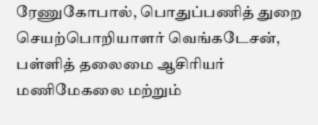ரேணுகோபால், பொதுப்பணித் துறை செயற்பொறியாளர் வெங்கடேசன், பள்ளித் தலைமை ஆசிரியர் மணிமேகலை மற்றும்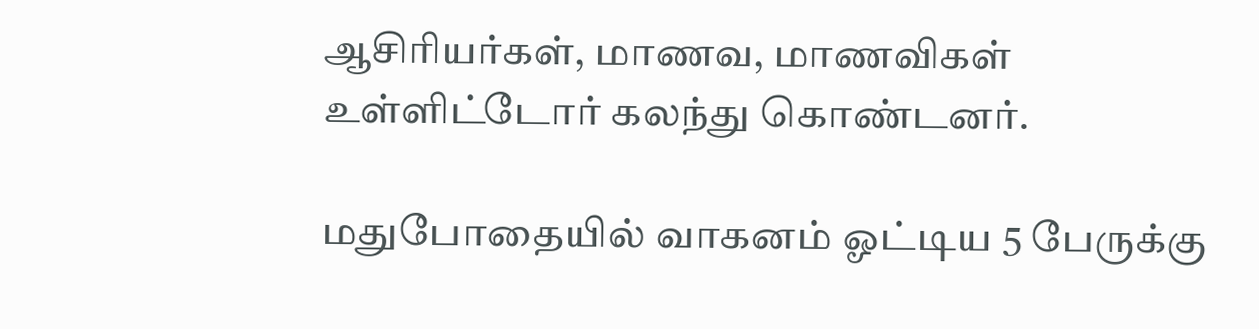ஆசிரியர்கள், மாணவ, மாணவிகள் உள்ளிட்டோர் கலந்து கொண்டனர்.

மதுபோதையில் வாகனம் ஓட்டிய 5 பேருக்கு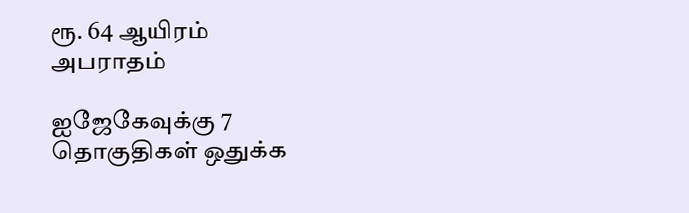ரூ. 64 ஆயிரம் அபராதம்

ஐஜேகேவுக்கு 7 தொகுதிகள் ஒதுக்க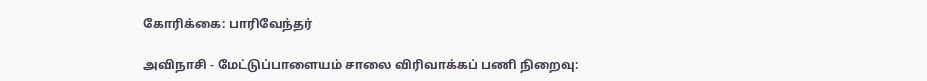கோரிக்கை: பாரிவேந்தர்

அவிநாசி - மேட்டுப்பாளையம் சாலை விரிவாக்கப் பணி நிறைவு: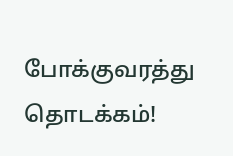போக்குவரத்து தொடக்கம்!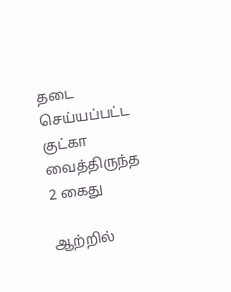தடை செய்யப்பட்ட குட்கா வைத்திருந்த 2 கைது

ஆற்றில்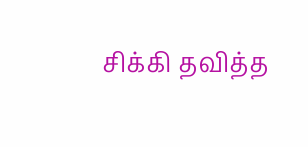சிக்கி தவித்த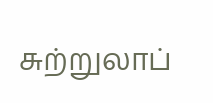சுற்றுலாப்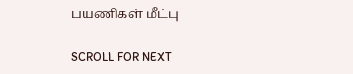பயணிகள் மீட்பு

SCROLL FOR NEXT